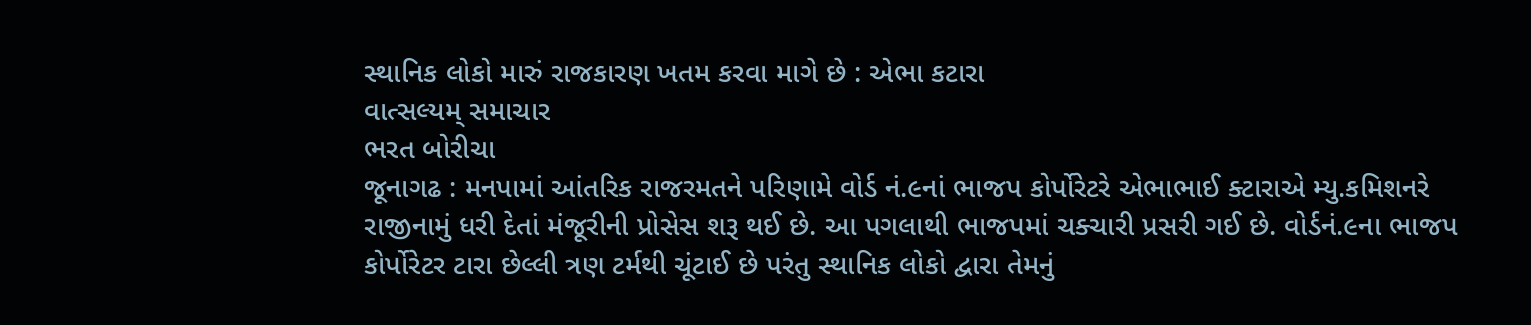સ્થાનિક લોકો મારું રાજકારણ ખતમ કરવા માગે છે : એભા કટારા
વાત્સલ્યમ્ સમાચાર
ભરત બોરીચા
જૂનાગઢ : મનપામાં આંતરિક રાજરમતને પરિણામે વોર્ડ નં.૯નાં ભાજપ કોર્પોરેટરે એભાભાઈ ક્ટારાએ મ્યુ.કમિશનરે રાજીનામું ધરી દેતાં મંજૂરીની પ્રોસેસ શરૂ થઈ છે. આ પગલાથી ભાજપમાં ચક્ચારી પ્રસરી ગઈ છે. વોર્ડનં.૯ના ભાજપ કોર્પોરેટર ટારા છેલ્લી ત્રણ ટર્મથી ચૂંટાઈ છે પરંતુ સ્થાનિક લોકો દ્વારા તેમનું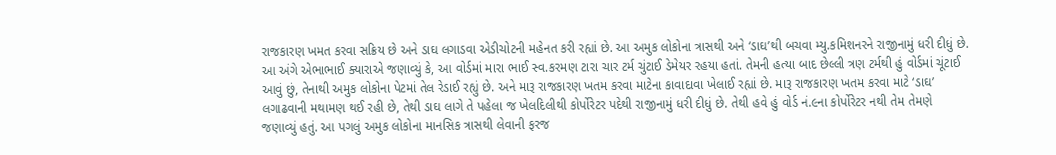રાજકારણ ખમત કરવા સક્રિય છે અને ડાઘ લગાડવા એડીચોટની મહેનત કરી રહ્યાં છે. આ અમુક લોકોના ત્રાસથી અને ‘ડાઘ’થી બચવા મ્યુ.કમિશનરને રાજીનામું ધરી દીધું છે.
આ અંગે એભાભાઈ ક્યારાએ જણાવ્યું કે, આ વોર્ડમાં મારા ભાઈ સ્વ.કરમણ ટારા ચાર ટર્મ ચુંટાઈ ડેમેયર રહયા હતાં. તેમની હત્યા બાદ છેલ્લી ત્રણ ટર્મથી હું વોર્ડમાં ચૂંટાઈ આવું છું, તેનાથી અમુક લોકોના પેટમાં તેલ રેડાઈ રહ્યું છે. અને મારૂ રાજકારણ ખતમ કરવા માટેના કાવાદાવા ખેલાઈ રહ્યાં છે. મારૂ રાજકારણ ખતમ કરવા માટે ‘ડાઘ’ લગાઢવાની મથામણ થઈ રહી છે, તેથી ડાઘ લાગે તે પહેલા જ ખેલદિલીથી કોર્પોરેટર પદેથી રાજીનામું ધરી દીધું છે. તેથી હવે હું વોર્ડ નં.૯ના કોર્પોરેટર નથી તેમ તેમણે જણાવ્યું હતું. આ પગલું અમુક લોકોના માનસિક ત્રાસથી લેવાની ફરજ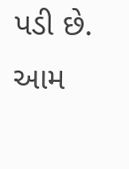પડી છે.
આમ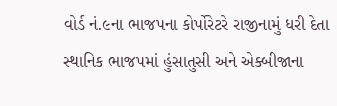વોર્ડ નં.૯ના ભાજપના કોર્પોરેટરે રાજીનામું ધરી દેતા સ્થાનિક ભાજપમાં હુંસાતુસી અને એક્બીજાના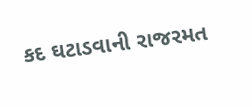કદ ઘટાડવાની રાજરમત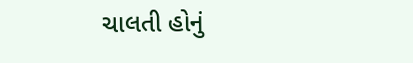ચાલતી હોનું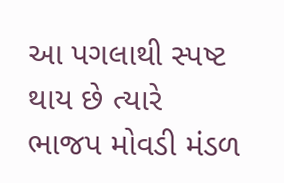આ પગલાથી સ્પષ્ટ થાય છે ત્યારે ભાજપ મોવડી મંડળ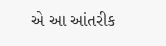એ આ આંતરીક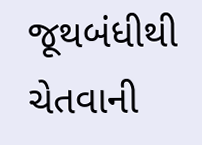જૂથબંધીથી ચેતવાની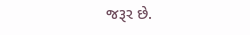જરૂર છે.